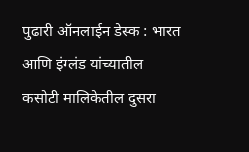पुढारी ऑनलाईन डेस्क : भारत आणि इंग्लंड यांच्यातील कसोटी मालिकेतील दुसरा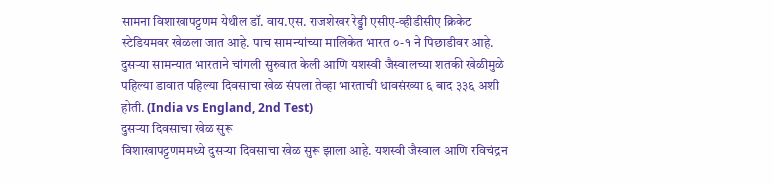सामना विशाखापट्टणम येथील डॉ. वाय.एस. राजशेखर रेड्डी एसीए-व्हीडीसीए क्रिकेट स्टेडियमवर खेळला जात आहे. पाच सामन्यांच्या मालिकेत भारत ०-१ ने पिछाडीवर आहे. दुसऱ्या सामन्यात भारताने चांगली सुरुवात केली आणि यशस्वी जैस्वालच्या शतकी खेळीमुळे पहिल्या डावात पहिल्या दिवसाचा खेळ संपला तेव्हा भारताची धावसंख्या ६ बाद ३३६ अशी होती. (India vs England, 2nd Test)
दुसऱ्या दिवसाचा खेळ सुरू
विशाखापट्टणममध्ये दुसऱ्या दिवसाचा खेळ सुरू झाला आहे. यशस्वी जैस्वाल आणि रविचंद्रन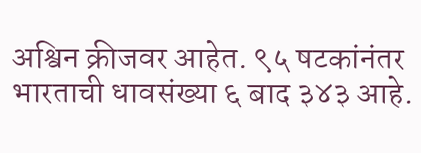अश्विन क्रीजवर आहेत. ९५ षटकांनंतर भारताची धावसंख्या ६ बाद ३४३ आहे.